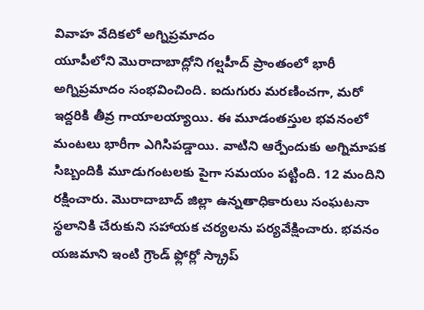వివాహ వేదికలో అగ్నిప్రమాదం
యూపీలోని మొరాదాబాద్లోని గల్షహీద్ ప్రాంతంలో భారీ అగ్నిప్రమాదం సంభవించింది. ఐదుగురు మరణించగా, మరో ఇద్దరికి తీవ్ర గాయాలయ్యాయి. ఈ మూడంతస్తుల భవనంలో మంటలు భారీగా ఎగిసిపడ్డాయి. వాటిని ఆర్పేందుకు అగ్నిమాపక సిబ్బందికి మూడుగంటలకు పైగా సమయం పట్టింది. 12 మందిని రక్షించారు. మొరాదాబాద్ జిల్లా ఉన్నతాధికారులు సంఘటనా స్థలానికి చేరుకుని సహాయక చర్యలను పర్యవేక్షించారు. భవనం యజమాని ఇంటి గ్రౌండ్ ఫ్లోర్లో స్క్రాప్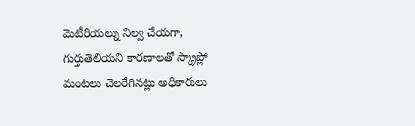మెటీరియల్ను నిల్వ చేయగా, గుర్తుతెలియని కారణాలతో స్క్రాప్లో మంటలు చెలరేగినట్లు అధికారులు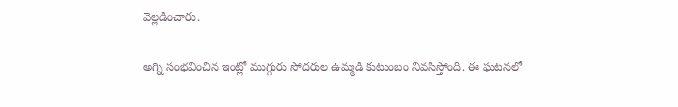వెల్లడించారు.

అగ్ని సంభవించిన ఇంట్లో ముగ్గురు సోదరుల ఉమ్మడి కుటుంబం నివసిస్తోంది. ఈ ఘటనలో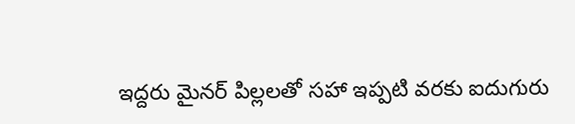ఇద్దరు మైనర్ పిల్లలతో సహా ఇప్పటి వరకు ఐదుగురు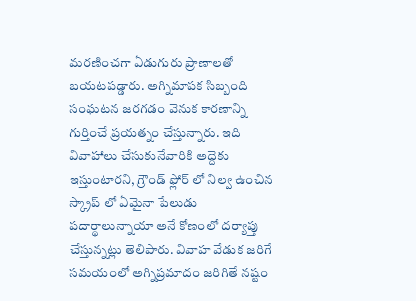మరణించగా ఏడుగురు ప్రాణాలతో బయటపడ్డారు. అగ్నిమాపక సిబ్బంది సంఘటన జరగడం వెనుక కారణాన్ని గుర్తించే ప్రయత్నం చేస్తున్నారు. ఇది వివాహాలు చేసుకునేవారికి అద్దెకు ఇస్తుంటారని, గ్రౌండ్ ఫ్లోర్ లో నిల్వ ఉంచిన స్క్రాప్ లో ఏమైనా పేలుడు పదార్థాలున్నాయా అనే కోణంలో దర్యాప్తు చేస్తున్నట్లు తెలిపారు. వివాహ వేడుక జరిగే సమయంలో అగ్నిప్రమాదం జరిగితే నష్టం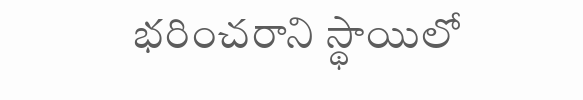భరించరాని స్థాయిలో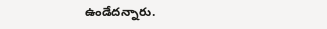ఉండేదన్నారు.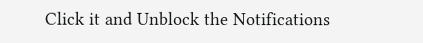Click it and Unblock the Notifications